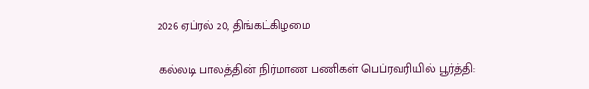2026 ஏப்ரல் 20, திங்கட்கிழமை

கல்லடி பாலத்தின் நிர்மாண பணிகள் பெப்ரவரியில் பூர்த்தி: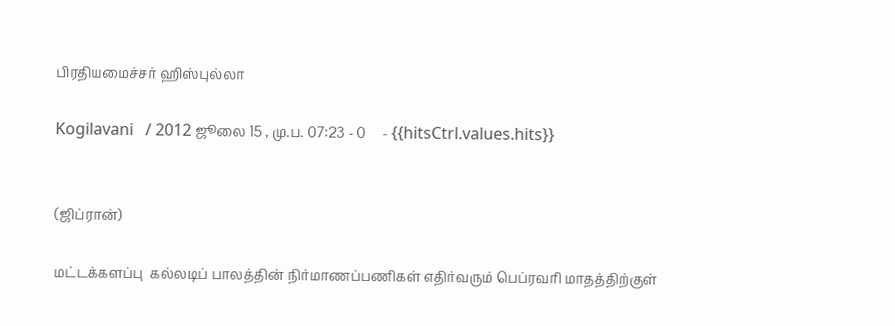பிரதியமைச்சர் ஹிஸ்புல்லா

Kogilavani   / 2012 ஜூலை 15 , மு.ப. 07:23 - 0     - {{hitsCtrl.values.hits}}


(ஜிப்ரான்)

மட்டக்களப்பு  கல்லடிப் பாலத்தின் நிர்மாணப்பணிகள் எதிர்வரும் பெப்ரவரி மாதத்திற்குள்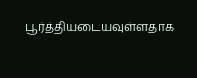பூர்த்தியடையவுள்ளதாக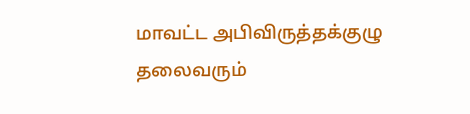மாவட்ட அபிவிருத்தக்குழு தலைவரும்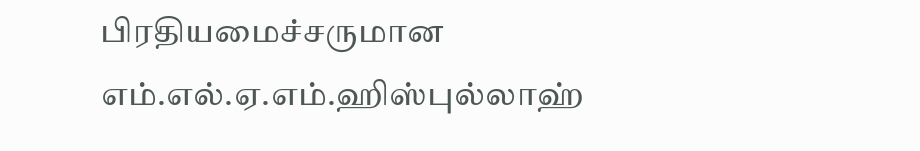பிரதியமைச்சருமான எம்.எல்.ஏ.எம்.ஹிஸ்புல்லாஹ்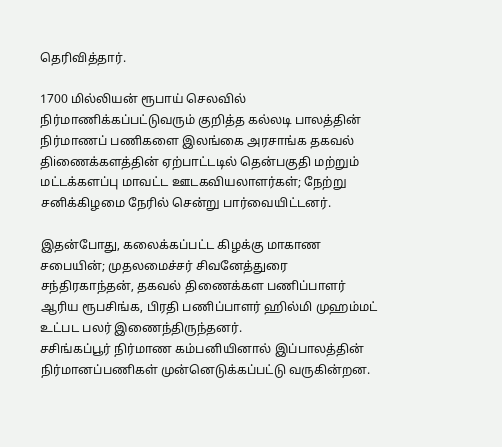தெரிவித்தார்.

1700 மில்லியன் ரூபாய் செலவில் நிர்மாணிக்கப்பட்டுவரும் குறித்த கல்லடி பாலத்தின் நிர்மாணப் பணிகளை இலங்கை அரசாங்க தகவல் திiணைக்களத்தின் ஏற்பாட்டடில் தென்பகுதி மற்றும் மட்டக்களப்பு மாவட்ட ஊடகவியலாளர்கள்; நேற்று சனிக்கிழமை நேரில் சென்று பார்வையிட்டனர்.

இதன்போது, கலைக்கப்பட்ட கிழக்கு மாகாண சபையின்; முதலமைச்சர் சிவனேத்துரை சந்திரகாந்தன், தகவல் திணைக்கள பணிப்பாளர் ஆரிய ரூபசிங்க, பிரதி பணிப்பாளர் ஹில்மி முஹம்மட் உட்பட பலர் இணைந்திருந்தனர்.
சசிங்கப்பூர் நிர்மாண கம்பனியினால் இப்பாலத்தின் நிர்மானப்பணிகள் முன்னெடுக்கப்பட்டு வருகின்றன.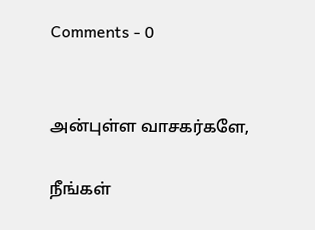Comments - 0


அன்புள்ள வாசகர்களே,

நீங்கள்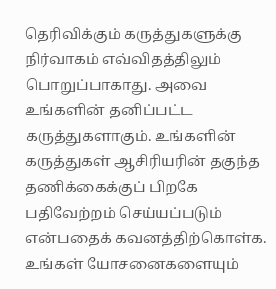தெரிவிக்கும் கருத்துகளுக்கு நிர்வாகம் எவ்விதத்திலும் பொறுப்பாகாது. அவை உங்களின் தனிப்பட்ட கருத்துகளாகும். உங்களின் கருத்துகள் ஆசிரியரின் தகுந்த தணிக்கைக்குப் பிறகே பதிவேற்றம் செய்யப்படும் என்பதைக் கவனத்திற்கொள்க. உங்கள் யோசனைகளையும்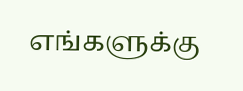எங்களுக்கு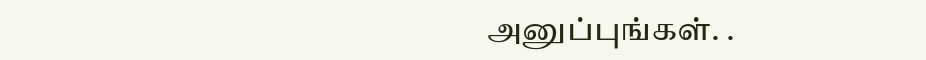அனுப்புங்கள். .